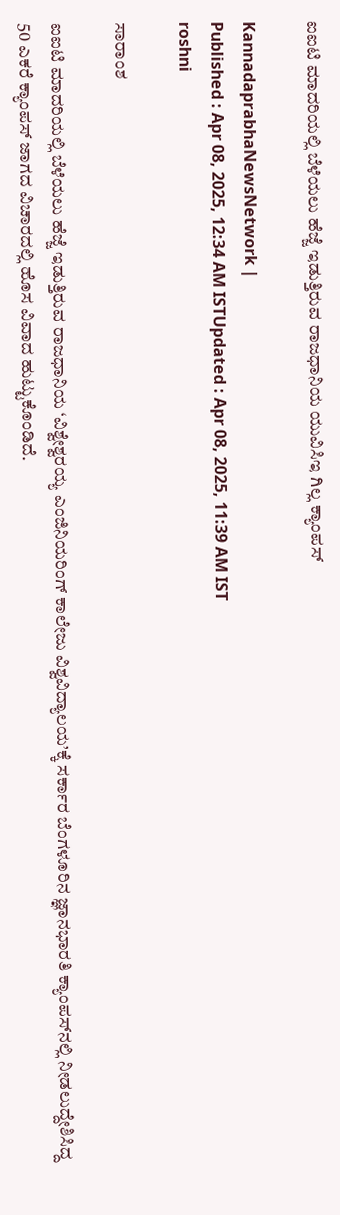ಐಐಟಿ ಮಾದರಿಯಲ್ಲಿ ಬೆಳೆಯಲು ಹೆಜ್ಜೆ ಇಡುತ್ತಿರುವ ರಾಜಧಾನಿಯ ಯುವಿಸಿಇ ಗಿಲ್ಲ ಕ್ಯಾಂಪಸ್‌

KannadaprabhaNewsNetwork |
Published : Apr 08, 2025, 12:34 AM ISTUpdated : Apr 08, 2025, 11:39 AM IST
roshni

ಸಾರಾಂಶ

ಐಐಟಿ ಮಾದರಿಯಲ್ಲಿ ಬೆಳೆಯಲು ಹೆಜ್ಜೆ ಇಡುತ್ತಿರುವ ರಾಜಧಾನಿಯ ‘ವಿಶ್ವೇಶ್ವರಯ್ಯ ಎಂಜಿನಿಯರಿಂಗ್‌ ಕಾಲೇಜು ವಿಶ್ವವಿದ್ಯಾಲಯ’ಕ್ಕೆ ಸರ್ಕಾರ ಬೆಂಗಳೂರಿನ ಜ್ಞಾನಭಾರತಿ ಕ್ಯಾಂಪಸ್‌ನಲ್ಲಿ ನೀಡಲುದ್ದೇಶಿಸಿದ್ದ 50 ಎಕರೆ ಕ್ಯಾಂಪಸ್‌ ಜಾಗದ ವಿಚಾರದಲ್ಲಿ ಹೊಸ ವಿವಾದ ಹುಟ್ಟುಕೊಂಡಿದೆ.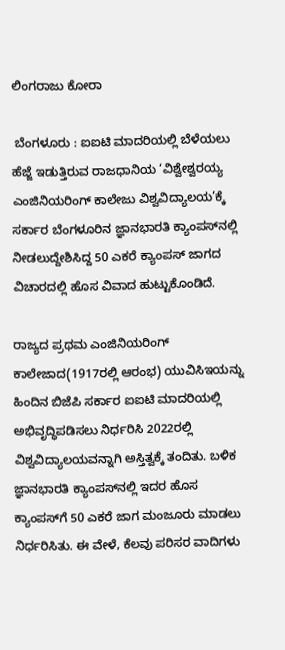ಲಿಂಗರಾಜು ಕೋರಾ

 ಬೆಂಗಳೂರು : ಐಐಟಿ ಮಾದರಿಯಲ್ಲಿ ಬೆಳೆಯಲು ಹೆಜ್ಜೆ ಇಡುತ್ತಿರುವ ರಾಜಧಾನಿಯ ‘ವಿಶ್ವೇಶ್ವರಯ್ಯ ಎಂಜಿನಿಯರಿಂಗ್‌ ಕಾಲೇಜು ವಿಶ್ವವಿದ್ಯಾಲಯ’ಕ್ಕೆ ಸರ್ಕಾರ ಬೆಂಗಳೂರಿನ ಜ್ಞಾನಭಾರತಿ ಕ್ಯಾಂಪಸ್‌ನಲ್ಲಿ ನೀಡಲುದ್ದೇಶಿಸಿದ್ದ 50 ಎಕರೆ ಕ್ಯಾಂಪಸ್‌ ಜಾಗದ ವಿಚಾರದಲ್ಲಿ ಹೊಸ ವಿವಾದ ಹುಟ್ಟುಕೊಂಡಿದೆ.

ರಾಜ್ಯದ ಪ್ರಥಮ ಎಂಜಿನಿಯರಿಂಗ್‌ ಕಾಲೇಜಾದ(1917ರಲ್ಲಿ ಆರಂಭ) ಯುವಿಸಿಇಯನ್ನು ಹಿಂದಿನ ಬಿಜೆಪಿ ಸರ್ಕಾರ ಐಐಟಿ ಮಾದರಿಯಲ್ಲಿ ಅಭಿವೃದ್ಧಿಪಡಿಸಲು ನಿರ್ಧರಿಸಿ 2022ರಲ್ಲಿ ವಿಶ್ವವಿದ್ಯಾಲಯವನ್ನಾಗಿ ಅಸ್ತಿತ್ವಕ್ಕೆ ತಂದಿತು. ಬಳಿಕ ಜ್ಞಾನಭಾರತಿ ಕ್ಯಾಂಪಸ್‌ನಲ್ಲಿ ಇದರ ಹೊಸ ಕ್ಯಾಂಪಸ್‌ಗೆ 50 ಎಕರೆ ಜಾಗ ಮಂಜೂರು ಮಾಡಲು ನಿರ್ಧರಿಸಿತು. ಈ ವೇಳೆ, ಕೆಲವು ಪರಿಸರ ವಾದಿಗಳು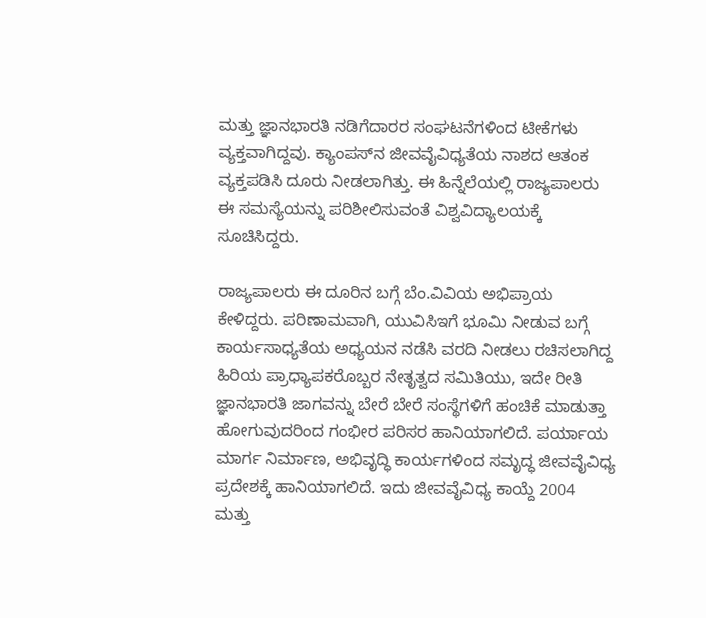ಮತ್ತು ಜ್ಞಾನಭಾರತಿ ನಡಿಗೆದಾರರ ಸಂಘಟನೆಗಳಿಂದ ಟೀಕೆಗಳು ವ್ಯಕ್ತವಾಗಿದ್ದವು. ಕ್ಯಾಂಪಸ್‌ನ ಜೀವವೈವಿಧ್ಯತೆಯ ನಾಶದ ಆತಂಕ ವ್ಯಕ್ತಪಡಿಸಿ ದೂರು ನೀಡಲಾಗಿತ್ತು. ಈ ಹಿನ್ನೆಲೆಯಲ್ಲಿ ರಾಜ್ಯಪಾಲರು ಈ ಸಮಸ್ಯೆಯನ್ನು ಪರಿಶೀಲಿಸುವಂತೆ ವಿಶ್ವವಿದ್ಯಾಲಯಕ್ಕೆ ಸೂಚಿಸಿದ್ದರು.

ರಾಜ್ಯಪಾಲರು ಈ ದೂರಿನ ಬಗ್ಗೆ ಬೆಂ.ವಿವಿಯ ಅಭಿಪ್ರಾಯ ಕೇಳಿದ್ದರು. ಪರಿಣಾಮವಾಗಿ, ಯುವಿಸಿಇಗೆ ಭೂಮಿ ನೀಡುವ ಬಗ್ಗೆ ಕಾರ್ಯಸಾಧ್ಯತೆಯ ಅಧ್ಯಯನ ನಡೆಸಿ ವರದಿ ನೀಡಲು ರಚಿಸಲಾಗಿದ್ದ ಹಿರಿಯ ಪ್ರಾಧ್ಯಾಪಕರೊಬ್ಬರ ನೇತೃತ್ವದ ಸಮಿತಿಯು, ಇದೇ ರೀತಿ ಜ್ಞಾನಭಾರತಿ ಜಾಗವನ್ನು ಬೇರೆ ಬೇರೆ ಸಂಸ್ಥೆಗಳಿಗೆ ಹಂಚಿಕೆ ಮಾಡುತ್ತಾ ಹೋಗುವುದರಿಂದ ಗಂಭೀರ ಪರಿಸರ ಹಾನಿಯಾಗಲಿದೆ. ಪರ್ಯಾಯ ಮಾರ್ಗ ನಿರ್ಮಾಣ, ಅಭಿವೃದ್ಧಿ ಕಾರ್ಯಗಳಿಂದ ಸಮೃದ್ಧ ಜೀವವೈವಿಧ್ಯ ಪ್ರದೇಶಕ್ಕೆ ಹಾನಿಯಾಗಲಿದೆ. ಇದು ಜೀವವೈವಿಧ್ಯ ಕಾಯ್ದೆ 2004 ಮತ್ತು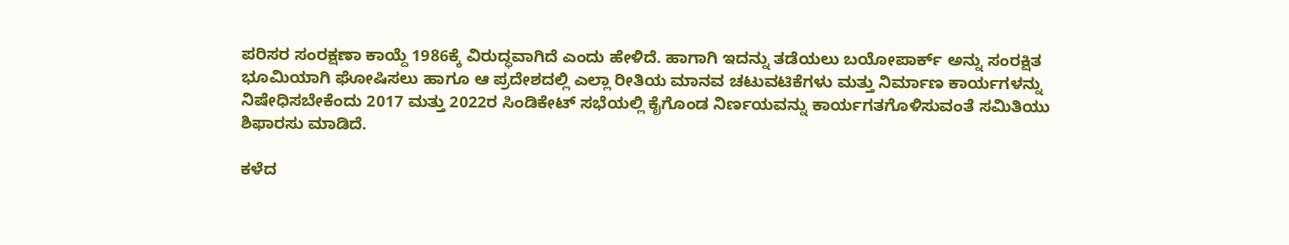ಪರಿಸರ ಸಂರಕ್ಷಣಾ ಕಾಯ್ದೆ 1986ಕ್ಕೆ ವಿರುದ್ಧವಾಗಿದೆ ಎಂದು ಹೇಳಿದೆ. ಹಾಗಾಗಿ ಇದನ್ನು ತಡೆಯಲು ಬಯೋಪಾರ್ಕ್ ಅನ್ನು ಸಂರಕ್ಷಿತ ಭೂಮಿಯಾಗಿ ಘೋಷಿಸಲು ಹಾಗೂ ಆ ಪ್ರದೇಶದಲ್ಲಿ ಎಲ್ಲಾ ರೀತಿಯ ಮಾನವ ಚಟುವಟಿಕೆಗಳು ಮತ್ತು ನಿರ್ಮಾಣ ಕಾರ್ಯಗಳನ್ನು ನಿಷೇಧಿಸಬೇಕೆಂದು 2017 ಮತ್ತು 2022ರ ಸಿಂಡಿಕೇಟ್‌ ಸಭೆಯಲ್ಲಿ ಕೈಗೊಂಡ ನಿರ್ಣಯವನ್ನು ಕಾರ್ಯಗತಗೊಳಿಸುವಂತೆ ಸಮಿತಿಯು ಶಿಫಾರಸು ಮಾಡಿದೆ.

ಕಳೆದ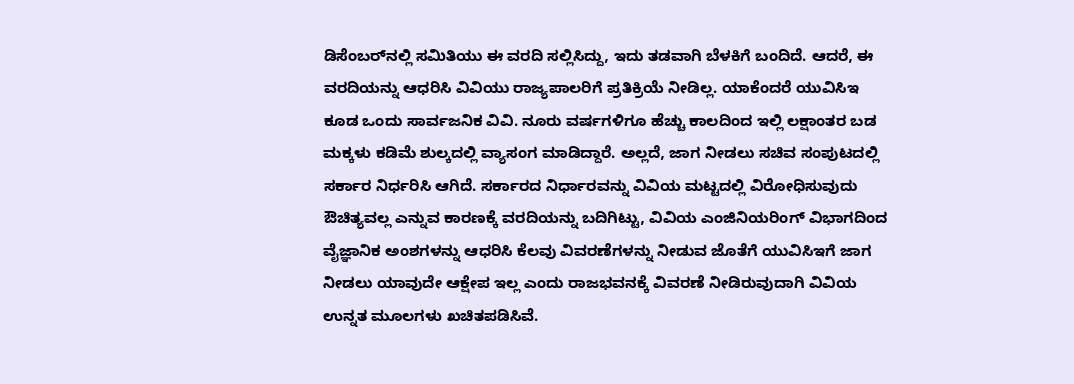ಡಿಸೆಂಬರ್‌ನಲ್ಲಿ ಸಮಿತಿಯು ಈ ವರದಿ ಸಲ್ಲಿಸಿದ್ದು, ಇದು ತಡವಾಗಿ ಬೆಳಕಿಗೆ ಬಂದಿದೆ. ಆದರೆ, ಈ ವರದಿಯನ್ನು ಆಧರಿಸಿ ವಿವಿಯು ರಾಜ್ಯಪಾಲರಿಗೆ ಪ್ರತಿಕ್ರಿಯೆ ನೀಡಿಲ್ಲ. ಯಾಕೆಂದರೆ ಯುವಿಸಿಇ ಕೂಡ ಒಂದು ಸಾರ್ವಜನಿಕ ವಿವಿ. ನೂರು ವರ್ಷಗಳಿಗೂ ಹೆಚ್ಚು ಕಾಲದಿಂದ ಇಲ್ಲಿ ಲಕ್ಷಾಂತರ ಬಡ ಮಕ್ಕಳು ಕಡಿಮೆ ಶುಲ್ಕದಲ್ಲಿ ವ್ಯಾಸಂಗ ಮಾಡಿದ್ದಾರೆ. ಅಲ್ಲದೆ, ಜಾಗ ನೀಡಲು ಸಚಿವ ಸಂಪುಟದಲ್ಲಿ ಸರ್ಕಾರ ನಿರ್ಧರಿಸಿ ಆಗಿದೆ. ಸರ್ಕಾರದ ನಿರ್ಧಾರವನ್ನು ವಿವಿಯ ಮಟ್ಟದಲ್ಲಿ ವಿರೋಧಿಸುವುದು ಔಚಿತ್ಯವಲ್ಲ ಎನ್ನುವ ಕಾರಣಕ್ಕೆ ವರದಿಯನ್ನು ಬದಿಗಿಟ್ಟು, ವಿವಿಯ ಎಂಜಿನಿಯರಿಂಗ್‌ ವಿಭಾಗದಿಂದ ವೈಜ್ಞಾನಿಕ ಅಂಶಗಳನ್ನು ಆಧರಿಸಿ ಕೆಲವು ವಿವರಣೆಗಳನ್ನು ನೀಡುವ ಜೊತೆಗೆ ಯುವಿಸಿಇಗೆ ಜಾಗ ನೀಡಲು ಯಾವುದೇ ಆಕ್ಷೇಪ ಇಲ್ಲ ಎಂದು ರಾಜಭವನಕ್ಕೆ ವಿವರಣೆ ನೀಡಿರುವುದಾಗಿ ವಿವಿಯ ಉನ್ನತ ಮೂಲಗಳು ಖಚಿತಪಡಿಸಿವೆ.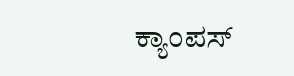ಕ್ಯಾಂಪಸ್‌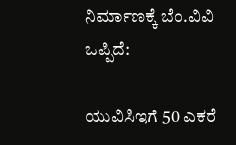ನಿರ್ಮಾಣಕ್ಕೆ ಬೆಂ.ವಿವಿ ಒಪ್ಪಿದೆ:

ಯುವಿಸಿಇಗೆ 50 ಎಕರೆ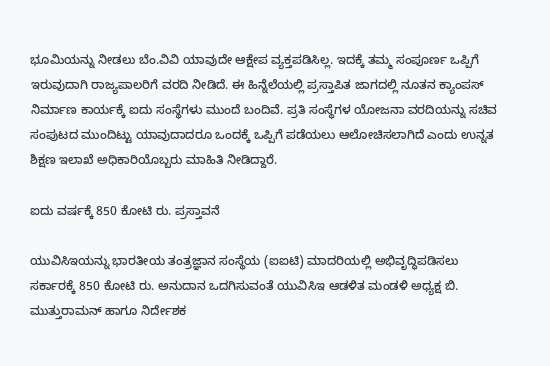ಭೂಮಿಯನ್ನು ನೀಡಲು ಬೆಂ.ವಿವಿ ಯಾವುದೇ ಆಕ್ಷೇಪ ವ್ಯಕ್ತಪಡಿಸಿಲ್ಲ. ಇದಕ್ಕೆ ತಮ್ಮ ಸಂಪೂರ್ಣ ಒಪ್ಪಿಗೆ ಇರುವುದಾಗಿ ರಾಜ್ಯಪಾಲರಿಗೆ ವರದಿ ನೀಡಿದೆ. ಈ ಹಿನ್ನೆಲೆಯಲ್ಲಿ ಪ್ರಸ್ತಾಪಿತ ಜಾಗದಲ್ಲಿ ನೂತನ ಕ್ಯಾಂಪಸ್‌ ನಿರ್ಮಾಣ ಕಾರ್ಯಕ್ಕೆ ಐದು ಸಂಸ್ಥೆಗಳು ಮುಂದೆ ಬಂದಿವೆ. ಪ್ರತಿ ಸಂಸ್ಥೆಗಳ ಯೋಜನಾ ವರದಿಯನ್ನು ಸಚಿವ ಸಂಪುಟದ ಮುಂದಿಟ್ಟು ಯಾವುದಾದರೂ ಒಂದಕ್ಕೆ ಒಪ್ಪಿಗೆ ಪಡೆಯಲು ಆಲೋಚಿಸಲಾಗಿದೆ ಎಂದು ಉನ್ನತ ಶಿಕ್ಷಣ ಇಲಾಖೆ ಅಧಿಕಾರಿಯೊಬ್ಬರು ಮಾಹಿತಿ ನೀಡಿದ್ದಾರೆ.

ಐದು ವರ್ಷಕ್ಕೆ 850 ಕೋಟಿ ರು. ಪ್ರಸ್ತಾವನೆ

ಯುವಿಸಿಇಯನ್ನು ಭಾರತೀಯ ತಂತ್ರಜ್ಞಾನ ಸಂಸ್ಥೆಯ (ಐಐಟಿ) ಮಾದರಿಯಲ್ಲಿ ಅಭಿವೃದ್ಧಿಪಡಿಸಲು ಸರ್ಕಾರಕ್ಕೆ 850 ಕೋಟಿ ರು. ಅನುದಾನ ಒದಗಿಸುವಂತೆ ಯುವಿಸಿಇ ಆಡಳಿತ ಮಂಡಳಿ ಅಧ್ಯಕ್ಷ ಬಿ. ಮುತ್ತುರಾಮನ್ ಹಾಗೂ ನಿರ್ದೇಶಕ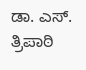ಡಾ. ಎಸ್. ತ್ರಿಪಾಠಿ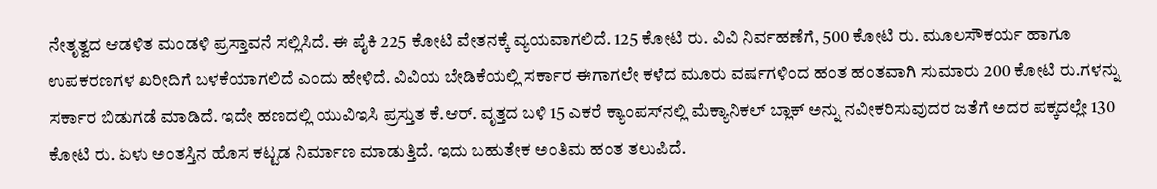ನೇತೃತ್ವದ ಆಡಳಿತ ಮಂಡಳಿ ಪ್ರಸ್ತಾವನೆ ಸಲ್ಲಿಸಿದೆ. ಈ ಪೈಕಿ 225 ಕೋಟಿ ವೇತನಕ್ಕೆ ವ್ಯಯವಾಗಲಿದೆ. 125 ಕೋಟಿ ರು. ವಿವಿ ನಿರ್ವಹಣೆಗೆ, 500 ಕೋಟಿ ರು. ಮೂಲಸೌಕರ್ಯ ಹಾಗೂ ಉಪಕರಣಗಳ ಖರೀದಿಗೆ ಬಳಕೆಯಾಗಲಿದೆ ಎಂದು ಹೇಳಿದೆ. ವಿವಿಯ ಬೇಡಿಕೆಯಲ್ಲಿ ಸರ್ಕಾರ ಈಗಾಗಲೇ ಕಳೆದ ಮೂರು ವರ್ಷಗಳಿಂದ ಹಂತ ಹಂತವಾಗಿ ಸುಮಾರು 200 ಕೋಟಿ ರು.ಗಳನ್ನು ಸರ್ಕಾರ ಬಿಡುಗಡೆ ಮಾಡಿದೆ. ಇದೇ ಹಣದಲ್ಲಿ ಯುವಿಇಸಿ ಪ್ರಸ್ತುತ ಕೆ.ಆರ್‌. ವೃತ್ತದ ಬಳಿ 15 ಎಕರೆ ಕ್ಯಾಂಪಸ್‌ನಲ್ಲಿ ಮೆಕ್ಯಾನಿಕಲ್‌ ಬ್ಲಾಕ್‌ ಅನ್ನು ನವೀಕರಿಸುವುದರ ಜತೆಗೆ ಅದರ ಪಕ್ಕದಲ್ಲೇ 130 ಕೋಟಿ ರು. ಏಳು ಅಂತಸ್ತಿನ ಹೊಸ ಕಟ್ಟಡ ನಿರ್ಮಾಣ ಮಾಡುತ್ತಿದೆ. ಇದು ಬಹುತೇಕ ಅಂತಿಮ ಹಂತ ತಲುಪಿದೆ.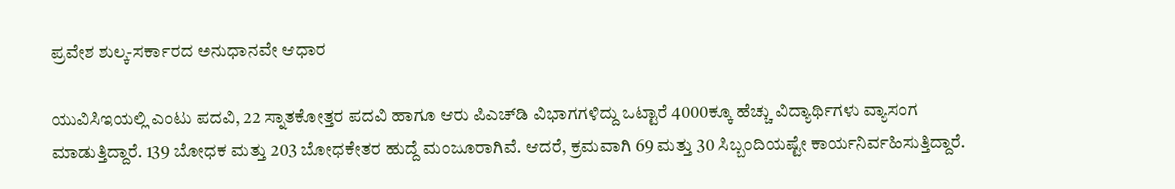ಪ್ರವೇಶ ಶುಲ್ಕ-ಸರ್ಕಾರದ ಅನುಧಾನವೇ ಆಧಾರ

ಯುವಿಸಿಇಯಲ್ಲಿ ಎಂಟು ಪದವಿ, 22 ಸ್ನಾತಕೋತ್ತರ ಪದವಿ ಹಾಗೂ ಆರು ಪಿಎಚ್‌ಡಿ ವಿಭಾಗಗಳಿದ್ದು ಒಟ್ಟಾರೆ 4000ಕ್ಕೂ ಹೆಚ್ಚು ವಿದ್ಯಾರ್ಥಿಗಳು ವ್ಯಾಸಂಗ ಮಾಡುತ್ತಿದ್ದಾರೆ. 139 ಬೋಧಕ ಮತ್ತು 203 ಬೋಧಕೇತರ ಹುದ್ದೆ ಮಂಜೂರಾಗಿವೆ. ಆದರೆ, ಕ್ರಮವಾಗಿ 69 ಮತ್ತು 30 ಸಿಬ್ಬಂದಿಯಷ್ಟೇ ಕಾರ್ಯನಿರ್ವಹಿಸುತ್ತಿದ್ದಾರೆ.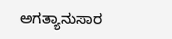ಅಗತ್ಯಾನುಸಾರ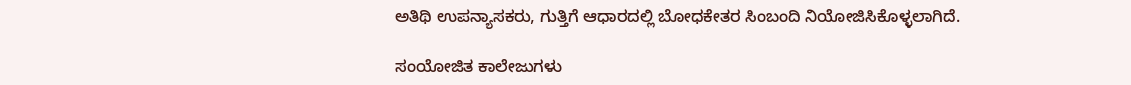ಅತಿಥಿ ಉಪನ್ಯಾಸಕರು, ಗುತ್ತಿಗೆ ಆಧಾರದಲ್ಲಿ ಬೋಧಕೇತರ ಸಿಂಬಂದಿ ನಿಯೋಜಿಸಿಕೊಳ್ಳಲಾಗಿದೆ.

ಸಂಯೋಜಿತ ಕಾಲೇಜುಗಳು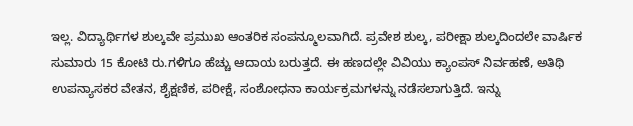ಇಲ್ಲ. ವಿದ್ಯಾರ್ಥಿಗಳ ಶುಲ್ಕವೇ ಪ್ರಮುಖ ಆಂತರಿಕ ಸಂಪನ್ಮೂಲವಾಗಿದೆ. ಪ್ರವೇಶ ಶುಲ್ಕ, ಪರೀಕ್ಷಾ ಶುಲ್ಕದಿಂದಲೇ ವಾರ್ಷಿಕ ಸುಮಾರು 15 ಕೋಟಿ ರು.ಗಳಿಗೂ ಹೆಚ್ಚು ಆದಾಯ ಬರುತ್ತದೆ. ಈ ಹಣದಲ್ಲೇ ವಿವಿಯು ಕ್ಯಾಂಪಸ್‌ ನಿರ್ವಹಣೆ, ಅತಿಥಿ ಉಪನ್ಯಾಸಕರ ವೇತನ, ಶೈಕ್ಷಣಿಕ, ಪರೀಕ್ಷೆ, ಸಂಶೋಧನಾ ಕಾರ್ಯಕ್ರಮಗಳನ್ನು ನಡೆಸಲಾಗುತ್ತಿದೆ. ಇನ್ನು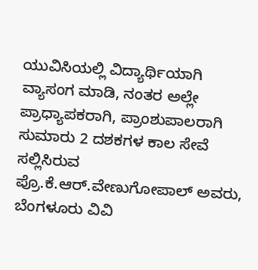ಯುವಿಸಿಯಲ್ಲಿ ವಿದ್ಯಾರ್ಥಿಯಾಗಿ ವ್ಯಾಸಂಗ ಮಾಡಿ, ನಂತರ ಅಲ್ಲೇ ಪ್ರಾಧ್ಯಾಪಕರಾಗಿ, ಪ್ರಾಂಶುಪಾಲರಾಗಿ ಸುಮಾರು 2 ದಶಕಗಳ ಕಾಲ ಸೇವೆ ಸಲ್ಲಿಸಿರುವ ಪ್ರೊ.ಕೆ.ಆರ್‌.ವೇಣುಗೋಪಾಲ್‌ ಅವರು, ಬೆಂಗಳೂರು ವಿವಿ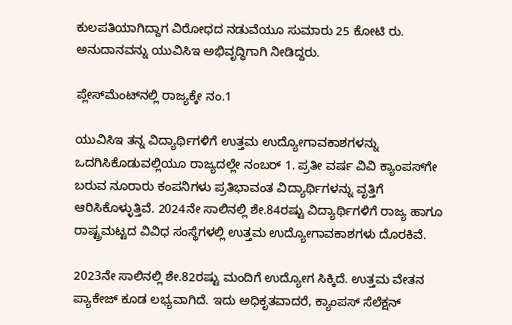ಕುಲಪತಿಯಾಗಿದ್ದಾಗ ವಿರೋಧದ ನಡುವೆಯೂ ಸುಮಾರು 25 ಕೋಟಿ ರು. ಅನುದಾನವನ್ನು ಯುವಿಸಿಇ ಅಭಿವೃದ್ಧಿಗಾಗಿ ನೀಡಿದ್ದರು.

ಪ್ಲೇಸ್‌ಮೆಂಟ್‌ನಲ್ಲಿ ರಾಜ್ಯಕ್ಕೇ ನಂ.1

ಯುವಿಸಿಇ ತನ್ನ ವಿದ್ಯಾರ್ಥಿಗಳಿಗೆ ಉತ್ತಮ ಉದ್ಯೋಗಾವಕಾಶಗಳನ್ನು ಒದಗಿಸಿಕೊಡುವಲ್ಲಿಯೂ ರಾಜ್ಯದಲ್ಲೇ ನಂಬರ್‌ 1. ಪ್ರತೀ ವರ್ಷ ವಿವಿ ಕ್ಯಾಂಪಸ್‌ಗೇ ಬರುವ ನೂರಾರು ಕಂಪನಿಗಳು ಪ್ರತಿಭಾವಂತ ವಿದ್ಯಾರ್ಥಿಗಳನ್ನು ವೃತ್ತಿಗೆ ಆರಿಸಿಕೊಳ್ಳುತ್ತಿವೆ. 2024ನೇ ಸಾಲಿನಲ್ಲಿ ಶೇ.84ರಷ್ಟು ವಿದ್ಯಾರ್ಥಿಗಳಿಗೆ ರಾಜ್ಯ ಹಾಗೂ ರಾಷ್ಟ್ರಮಟ್ಟದ ವಿವಿಧ ಸಂಸ್ಥೆಗಳಲ್ಲಿ ಉತ್ತಮ ಉದ್ಯೋಗಾವಕಾಶಗಳು ದೊರಕಿವೆ.

2023ನೇ ಸಾಲಿನಲ್ಲಿ ಶೇ.82ರಷ್ಟು ಮಂದಿಗೆ ಉದ್ಯೋಗ ಸಿಕ್ಕಿದೆ. ಉತ್ತಮ ವೇತನ ಪ್ಯಾಕೇಜ್‌ ಕೂಡ ಲಭ್ಯವಾಗಿದೆ. ಇದು ಅಧಿಕೃತವಾದರೆ, ಕ್ಯಾಂಪಸ್‌ ಸೆಲೆಕ್ಷನ್‌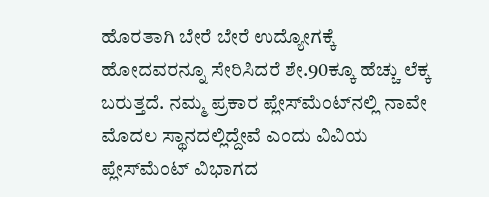ಹೊರತಾಗಿ ಬೇರೆ ಬೇರೆ ಉದ್ಯೋಗಕ್ಕೆ ಹೋದವರನ್ನೂ ಸೇರಿಸಿದರೆ ಶೇ.90ಕ್ಕೂ ಹೆಚ್ಚು ಲೆಕ್ಕ ಬರುತ್ತದೆ. ನಮ್ಮ ಪ್ರಕಾರ ಪ್ಲೇಸ್‌ಮೆಂಟ್‌ನಲ್ಲಿ ನಾವೇ ಮೊದಲ ಸ್ಥಾನದಲ್ಲಿದ್ದೇವೆ ಎಂದು ವಿವಿಯ ಪ್ಲೇಸ್‌ಮೆಂಟ್‌ ವಿಭಾಗದ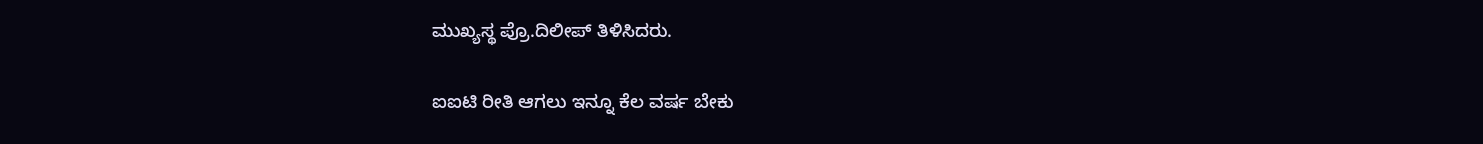ಮುಖ್ಯಸ್ಥ ಪ್ರೊ.ದಿಲೀಪ್‌ ತಿಳಿಸಿದರು.

ಐಐಟಿ ರೀತಿ ಆಗಲು ಇನ್ನೂ ಕೆಲ ವರ್ಷ ಬೇಕು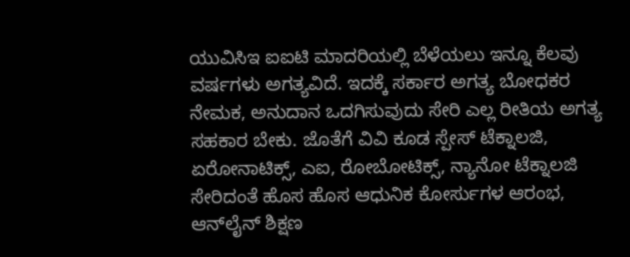ಯುವಿಸಿಇ ಐಐಟಿ ಮಾದರಿಯಲ್ಲಿ ಬೆಳೆಯಲು ಇನ್ನೂ ಕೆಲವು ವರ್ಷಗಳು ಅಗತ್ಯವಿದೆ. ಇದಕ್ಕೆ ಸರ್ಕಾರ ಅಗತ್ಯ ಬೋಧಕರ ನೇಮಕ, ಅನುದಾನ ಒದಗಿಸುವುದು ಸೇರಿ ಎಲ್ಲ ರೀತಿಯ ಅಗತ್ಯ ಸಹಕಾರ ಬೇಕು. ಜೊತೆಗೆ ವಿವಿ ಕೂಡ ಸ್ಪೇಸ್‌ ಟೆಕ್ನಾಲಜಿ, ಏರೋನಾಟಿಕ್ಸ್‌, ಎಐ, ರೋಬೋಟಿಕ್ಸ್‌, ನ್ಯಾನೋ ಟೆಕ್ನಾಲಜಿ ಸೇರಿದಂತೆ ಹೊಸ ಹೊಸ ಆಧುನಿಕ ಕೋರ್ಸುಗಳ ಆರಂಭ, ಆನ್‌ಲೈನ್‌ ಶಿಕ್ಷಣ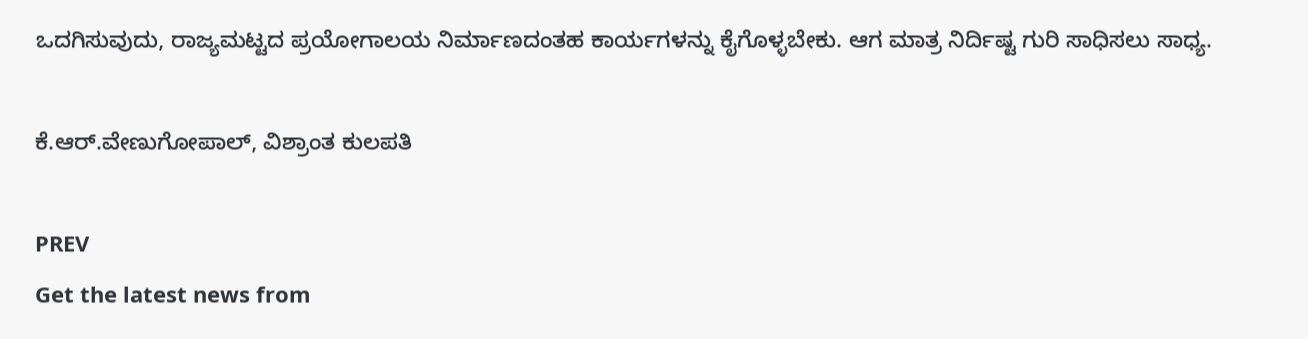ಒದಗಿಸುವುದು, ರಾಜ್ಯಮಟ್ಟದ ಪ್ರಯೋಗಾಲಯ ನಿರ್ಮಾಣದಂತಹ ಕಾರ್ಯಗಳನ್ನು ಕೈಗೊಳ್ಳಬೇಕು. ಆಗ ಮಾತ್ರ ನಿರ್ದಿಷ್ಟ ಗುರಿ ಸಾಧಿಸಲು ಸಾಧ್ಯ.

ಕೆ.ಆರ್‌.ವೇಣುಗೋಪಾಲ್‌, ವಿಶ್ರಾಂತ ಕುಲಪತಿ

PREV
Get the latest news from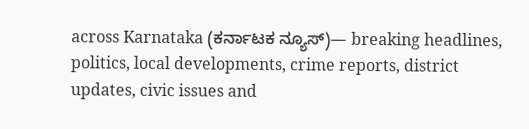across Karnataka (ಕರ್ನಾಟಕ ನ್ಯೂಸ್)— breaking headlines, politics, local developments, crime reports, district updates, civic issues and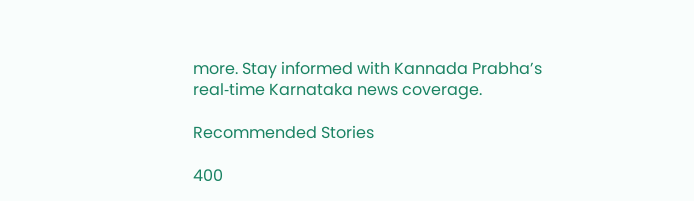more. Stay informed with Kannada Prabha’s real‑time Karnataka news coverage.

Recommended Stories

400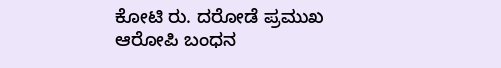ಕೋಟಿ ರು. ದರೋಡೆ ಪ್ರಮುಖ ಆರೋಪಿ ಬಂಧನ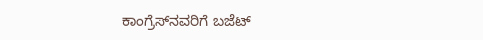ಕಾಂಗ್ರೆಸ್‌ನವರಿಗೆ ಬಜೆಟ್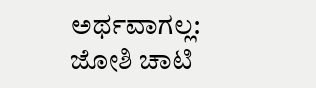ಅರ್ಥವಾಗಲ್ಲ: ಜೋಶಿ ಚಾಟಿ